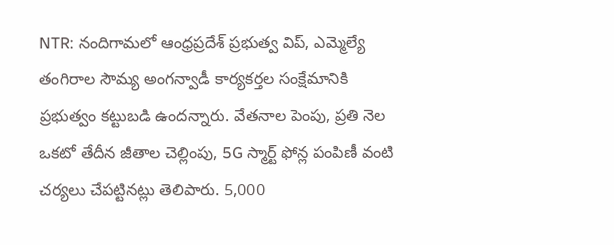NTR: నందిగామలో ఆంధ్రప్రదేశ్ ప్రభుత్వ విప్, ఎమ్మెల్యే తంగిరాల సౌమ్య అంగన్వాడీ కార్యకర్తల సంక్షేమానికి ప్రభుత్వం కట్టుబడి ఉందన్నారు. వేతనాల పెంపు, ప్రతి నెల ఒకటో తేదీన జీతాల చెల్లింపు, 5G స్మార్ట్ ఫోన్ల పంపిణీ వంటి చర్యలు చేపట్టినట్లు తెలిపారు. 5,000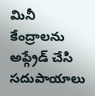మినీ కేంద్రాలను అప్గ్రేడ్ చేసి సదుపాయాలు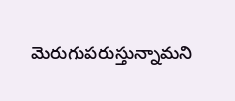మెరుగుపరుస్తున్నామని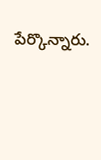పేర్కొన్నారు.